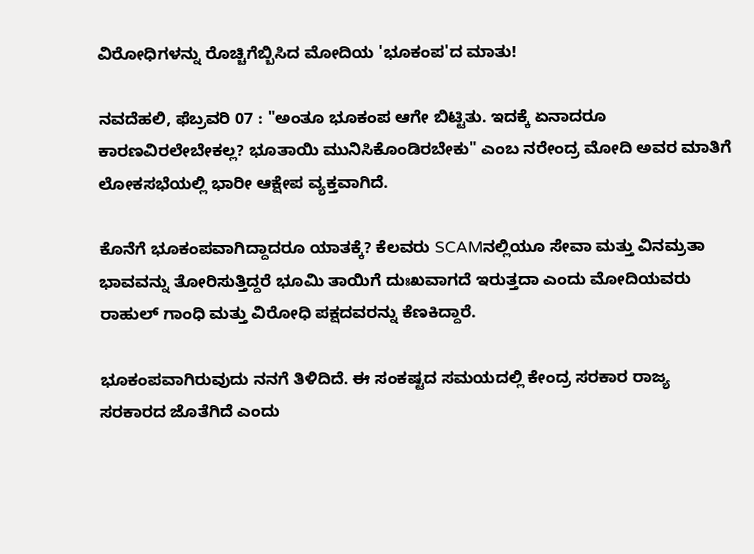ವಿರೋಧಿಗಳನ್ನು ರೊಚ್ಚಿಗೆಬ್ಬಿಸಿದ ಮೋದಿಯ 'ಭೂಕಂಪ'ದ ಮಾತು!

ನವದೆಹಲಿ, ಫೆಬ್ರವರಿ 07 : "ಅಂತೂ ಭೂಕಂಪ ಆಗೇ ಬಿಟ್ಟಿತು. ಇದಕ್ಕೆ ಏನಾದರೂ ಕಾರಣವಿರಲೇಬೇಕಲ್ಲ? ಭೂತಾಯಿ ಮುನಿಸಿಕೊಂಡಿರಬೇಕು" ಎಂಬ ನರೇಂದ್ರ ಮೋದಿ ಅವರ ಮಾತಿಗೆ ಲೋಕಸಭೆಯಲ್ಲಿ ಭಾರೀ ಆಕ್ಷೇಪ ವ್ಯಕ್ತವಾಗಿದೆ.

ಕೊನೆಗೆ ಭೂಕಂಪವಾಗಿದ್ದಾದರೂ ಯಾತಕ್ಕೆ? ಕೆಲವರು SCAMನಲ್ಲಿಯೂ ಸೇವಾ ಮತ್ತು ವಿನಮ್ರತಾ ಭಾವವನ್ನು ತೋರಿಸುತ್ತಿದ್ದರೆ ಭೂಮಿ ತಾಯಿಗೆ ದುಃಖವಾಗದೆ ಇರುತ್ತದಾ ಎಂದು ಮೋದಿಯವರು ರಾಹುಲ್ ಗಾಂಧಿ ಮತ್ತು ವಿರೋಧಿ ಪಕ್ಷದವರನ್ನು ಕೆಣಕಿದ್ದಾರೆ.

ಭೂಕಂಪವಾಗಿರುವುದು ನನಗೆ ತಿಳಿದಿದೆ. ಈ ಸಂಕಷ್ಟದ ಸಮಯದಲ್ಲಿ ಕೇಂದ್ರ ಸರಕಾರ ರಾಜ್ಯ ಸರಕಾರದ ಜೊತೆಗಿದೆ ಎಂದು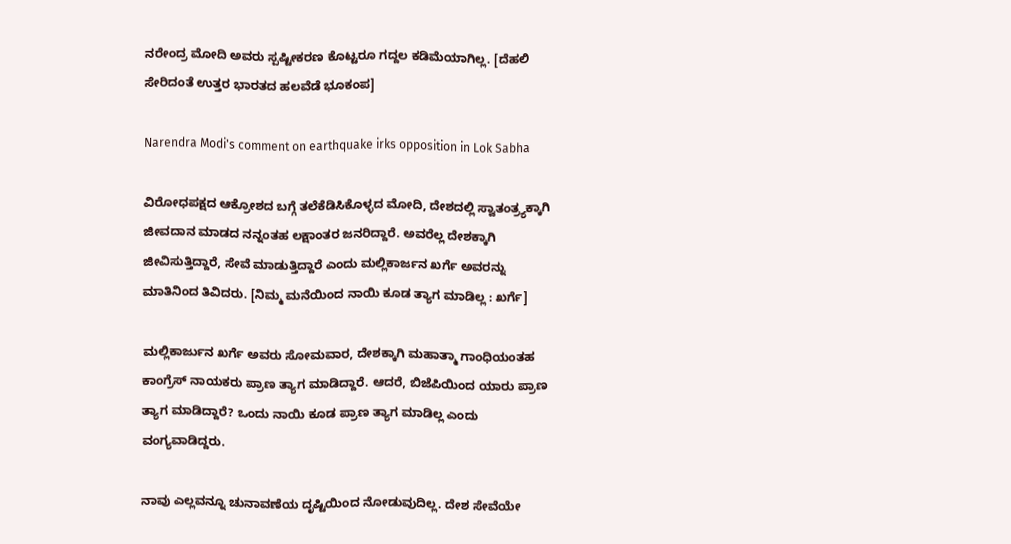ನರೇಂದ್ರ ಮೋದಿ ಅವರು ಸ್ಪಷ್ಟೀಕರಣ ಕೊಟ್ಟರೂ ಗದ್ದಲ ಕಡಿಮೆಯಾಗಿಲ್ಲ. [ದೆಹಲಿ ಸೇರಿದಂತೆ ಉತ್ತರ ಭಾರತದ ಹಲವೆಡೆ ಭೂಕಂಪ]

Narendra Modi's comment on earthquake irks opposition in Lok Sabha

ವಿರೋಧಪಕ್ಷದ ಆಕ್ರೋಶದ ಬಗ್ಗೆ ತಲೆಕೆಡಿಸಿಕೊಳ್ಳದ ಮೋದಿ, ದೇಶದಲ್ಲಿ ಸ್ವಾತಂತ್ರ್ಯಕ್ಕಾಗಿ ಜೀವದಾನ ಮಾಡದ ನನ್ನಂತಹ ಲಕ್ಷಾಂತರ ಜನರಿದ್ದಾರೆ. ಅವರೆಲ್ಲ ದೇಶಕ್ಕಾಗಿ ಜೀವಿಸುತ್ತಿದ್ದಾರೆ, ಸೇವೆ ಮಾಡುತ್ತಿದ್ದಾರೆ ಎಂದು ಮಲ್ಲಿಕಾರ್ಜನ ಖರ್ಗೆ ಅವರನ್ನು ಮಾತಿನಿಂದ ತಿವಿದರು. [ನಿಮ್ಮ ಮನೆಯಿಂದ ನಾಯಿ ಕೂಡ ತ್ಯಾಗ ಮಾಡಿಲ್ಲ : ಖರ್ಗೆ]

ಮಲ್ಲಿಕಾರ್ಜುನ ಖರ್ಗೆ ಅವರು ಸೋಮವಾರ, ದೇಶಕ್ಕಾಗಿ ಮಹಾತ್ಮಾ ಗಾಂಧಿಯಂತಹ ಕಾಂಗ್ರೆಸ್ ನಾಯಕರು ಪ್ರಾಣ ತ್ಯಾಗ ಮಾಡಿದ್ದಾರೆ. ಆದರೆ, ಬಿಜೆಪಿಯಿಂದ ಯಾರು ಪ್ರಾಣ ತ್ಯಾಗ ಮಾಡಿದ್ದಾರೆ? ಒಂದು ನಾಯಿ ಕೂಡ ಪ್ರಾಣ ತ್ಯಾಗ ಮಾಡಿಲ್ಲ ಎಂದು ವಂಗ್ಯವಾಡಿದ್ದರು.

ನಾವು ಎಲ್ಲವನ್ನೂ ಚುನಾವಣೆಯ ದೃಷ್ಟಿಯಿಂದ ನೋಡುವುದಿಲ್ಲ. ದೇಶ ಸೇವೆಯೇ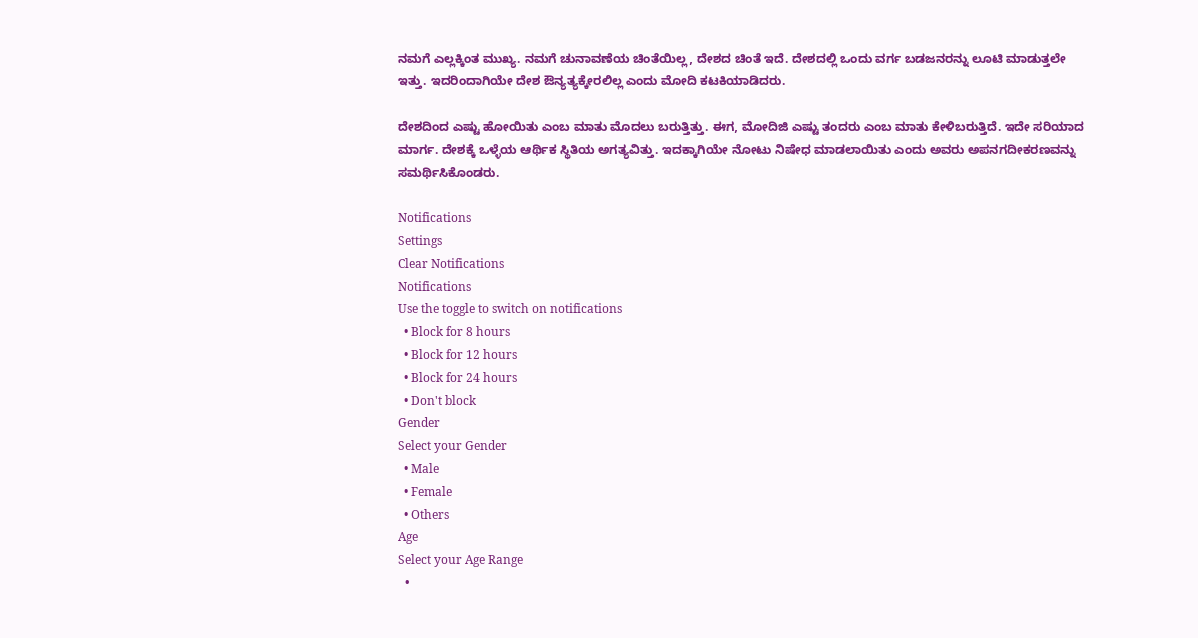ನಮಗೆ ಎಲ್ಲಕ್ಕಿಂತ ಮುಖ್ಯ. ನಮಗೆ ಚುನಾವಣೆಯ ಚಿಂತೆಯಿಲ್ಲ, ದೇಶದ ಚಿಂತೆ ಇದೆ. ದೇಶದಲ್ಲಿ ಒಂದು ವರ್ಗ ಬಡಜನರನ್ನು ಲೂಟಿ ಮಾಡುತ್ತಲೇ ಇತ್ತು. ಇದರಿಂದಾಗಿಯೇ ದೇಶ ಔನ್ಯತ್ಯಕ್ಕೇರಲಿಲ್ಲ ಎಂದು ಮೋದಿ ಕಟಕಿಯಾಡಿದರು.

ದೇಶದಿಂದ ಎಷ್ಟು ಹೋಯಿತು ಎಂಬ ಮಾತು ಮೊದಲು ಬರುತ್ತಿತ್ತು. ಈಗ, ಮೋದಿಜಿ ಎಷ್ಟು ತಂದರು ಎಂಬ ಮಾತು ಕೇಳಿಬರುತ್ತಿದೆ. ಇದೇ ಸರಿಯಾದ ಮಾರ್ಗ. ದೇಶಕ್ಕೆ ಒಳ್ಳೆಯ ಆರ್ಥಿಕ ಸ್ಥಿತಿಯ ಅಗತ್ಯವಿತ್ತು. ಇದಕ್ಕಾಗಿಯೇ ನೋಟು ನಿಷೇಧ ಮಾಡಲಾಯಿತು ಎಂದು ಅವರು ಅಪನಗದೀಕರಣವನ್ನು ಸಮರ್ಥಿಸಿಕೊಂಡರು.

Notifications
Settings
Clear Notifications
Notifications
Use the toggle to switch on notifications
  • Block for 8 hours
  • Block for 12 hours
  • Block for 24 hours
  • Don't block
Gender
Select your Gender
  • Male
  • Female
  • Others
Age
Select your Age Range
  •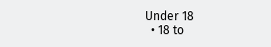Under 18
  • 18 to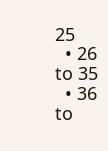25
  • 26 to 35
  • 36 to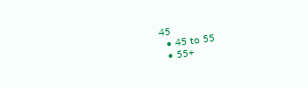45
  • 45 to 55
  • 55+